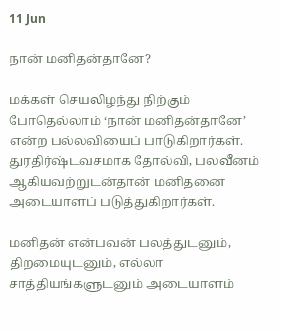11 Jun

நான் மனிதன்தானே?

மக்கள் செயலிழந்து நிற்கும் போதெல்லாம் ‘நான் மனிதன்தானே’ என்ற பல்லவியைப் பாடுகிறார்கள். துரதிர்ஷ்டவசமாக தோல்வி, பலவீனம் ஆகியவற்றுடன்தான் மனிதனை அடையாளப் படுத்துகிறார்கள்.

மனிதன் என்பவன் பலத்துடனும், திறமையுடனும், எல்லா சாத்தியங்களுடனும் அடையாளம்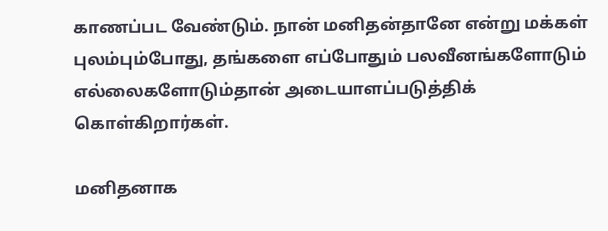காணப்பட வேண்டும். நான் மனிதன்தானே என்று மக்கள் புலம்பும்போது, தங்களை எப்போதும் பலவீனங்களோடும் எல்லைகளோடும்தான் அடையாளப்படுத்திக் கொள்கிறார்கள்.

மனிதனாக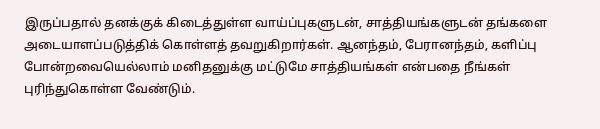இருப்பதால் தனக்குக் கிடைத்துள்ள வாய்ப்புகளுடன், சாத்தியங்களுடன் தங்களை அடையாளப்படுத்திக் கொள்ளத் தவறுகிறார்கள். ஆனந்தம், பேரானந்தம், களிப்பு போன்றவையெல்லாம் மனிதனுக்கு மட்டுமே சாத்தியங்கள் என்பதை நீங்கள் புரிந்துகொள்ள வேண்டும்.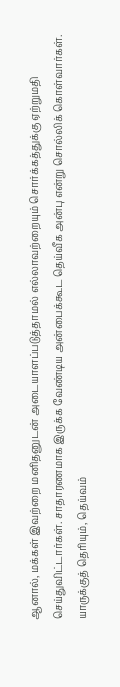ஆனால், மக்கள் இவற்றை மனிதனுடன் அடையாளப்படுத்தாமல் எல்லாவற்றையும் சொர்க்கத்துக்கு ஏற்றுமதி செய்துவிட்டார்கள். சாதாரணமாக இருக்க வேண்டிய அன்பைக்கூட தெய்வீக அன்பு என்று சொல்லிக் கொள்வார்கள். யாருக்குத் தெரியும், தெய்வம்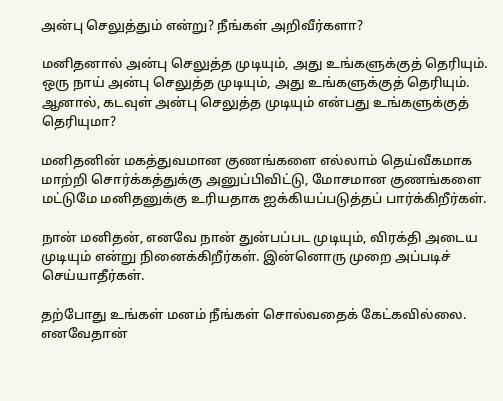அன்பு செலுத்தும் என்று? நீங்கள் அறிவீர்களா?

மனிதனால் அன்பு செலுத்த முடியும், அது உங்களுக்குத் தெரியும். ஒரு நாய் அன்பு செலுத்த முடியும், அது உங்களுக்குத் தெரியும். ஆனால், கடவுள் அன்பு செலுத்த முடியும் என்பது உங்களுக்குத் தெரியுமா?

மனிதனின் மகத்துவமான குணங்களை எல்லாம் தெய்வீகமாக மாற்றி சொர்க்கத்துக்கு அனுப்பிவிட்டு, மோசமான குணங்களை மட்டுமே மனிதனுக்கு உரியதாக ஐக்கியப்படுத்தப் பார்க்கிறீர்கள்.

நான் மனிதன், எனவே நான் துன்பப்பட முடியும், விரக்தி அடைய முடியும் என்று நினைக்கிறீர்கள். இன்னொரு முறை அப்படிச் செய்யாதீர்கள்.

தற்போது உங்கள் மனம் நீங்கள் சொல்வதைக் கேட்கவில்லை. எனவேதான்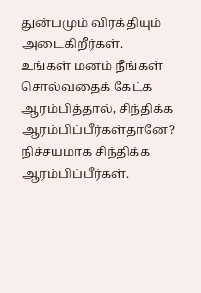துன்பமும் விரக்தியும் அடைகிறீர்கள். உங்கள் மனம் நீங்கள் சொல்வதைக் கேட்க ஆரம்பித்தால், சிந்திக்க ஆரம்பிப்பீர்கள்தானே? நிச்சயமாக சிந்திக்க ஆரம்பிப்பீர்கள்.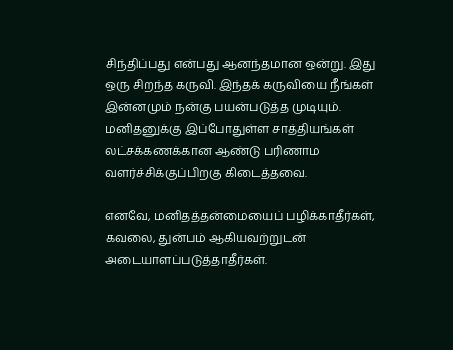சிந்திப்பது என்பது ஆனந்தமான ஒன்று. இது ஒரு சிறந்த கருவி. இந்தக் கருவியை நீங்கள் இன்னமும் நன்கு பயன்படுத்த முடியும். மனிதனுக்கு இப்போதுள்ள சாத்தியங்கள் லட்சக்கணக்கான ஆண்டு பரிணாம வளர்ச்சிக்குப்பிறகு கிடைத்தவை.

எனவே, மனிதத்தன்மையைப் பழிக்காதீர்கள், கவலை, துன்பம் ஆகியவற்றுடன் அடையாளப்படுத்தாதீர்கள்.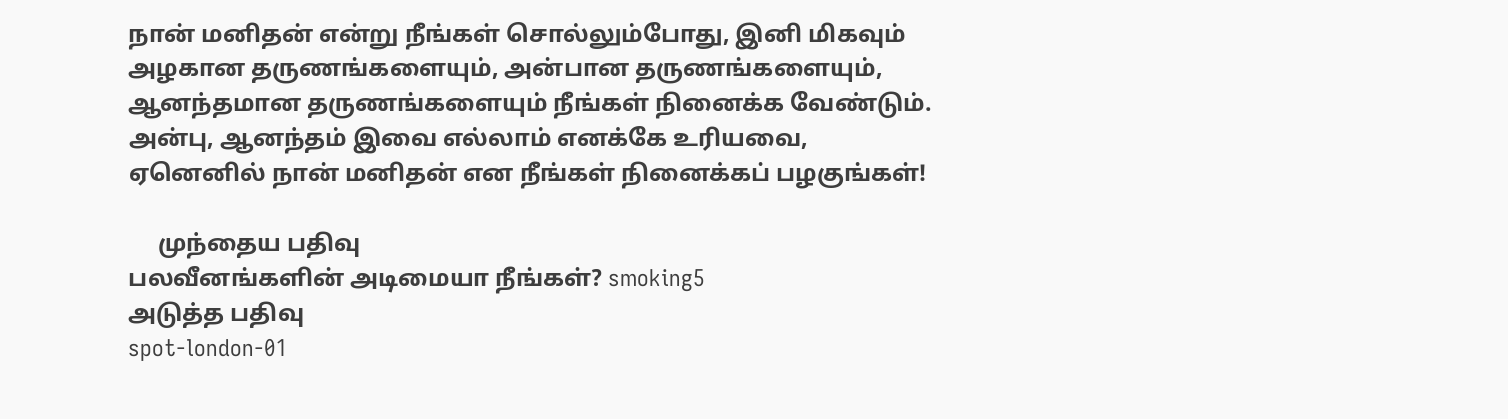நான் மனிதன் என்று நீங்கள் சொல்லும்போது, இனி மிகவும் அழகான தருணங்களையும், அன்பான தருணங்களையும், ஆனந்தமான தருணங்களையும் நீங்கள் நினைக்க வேண்டும். அன்பு, ஆனந்தம் இவை எல்லாம் எனக்கே உரியவை, ஏனெனில் நான் மனிதன் என நீங்கள் நினைக்கப் பழகுங்கள்!

     முந்தைய பதிவு
பலவீனங்களின் அடிமையா நீங்கள்? smoking5
அடுத்த பதிவு
spot-london-01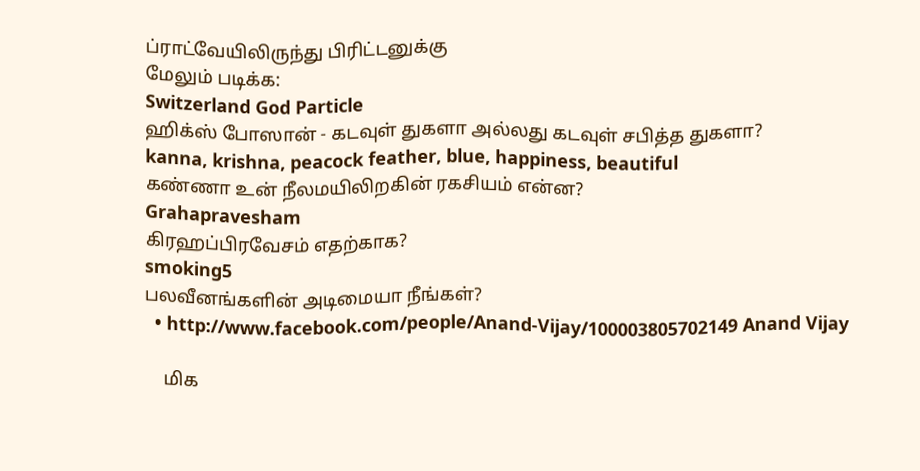ப்ராட்வேயிலிருந்து பிரிட்டனுக்கு
மேலும் படிக்க:
Switzerland God Particle
ஹிக்ஸ் போஸான் - கடவுள் துகளா அல்லது கடவுள் சபித்த துகளா?
kanna, krishna, peacock feather, blue, happiness, beautiful
கண்ணா உன் நீலமயிலிறகின் ரகசியம் என்ன?
Grahapravesham
கிரஹப்பிரவேசம் எதற்காக?
smoking5
பலவீனங்களின் அடிமையா நீங்கள்?
  • http://www.facebook.com/people/Anand-Vijay/100003805702149 Anand Vijay

    மிக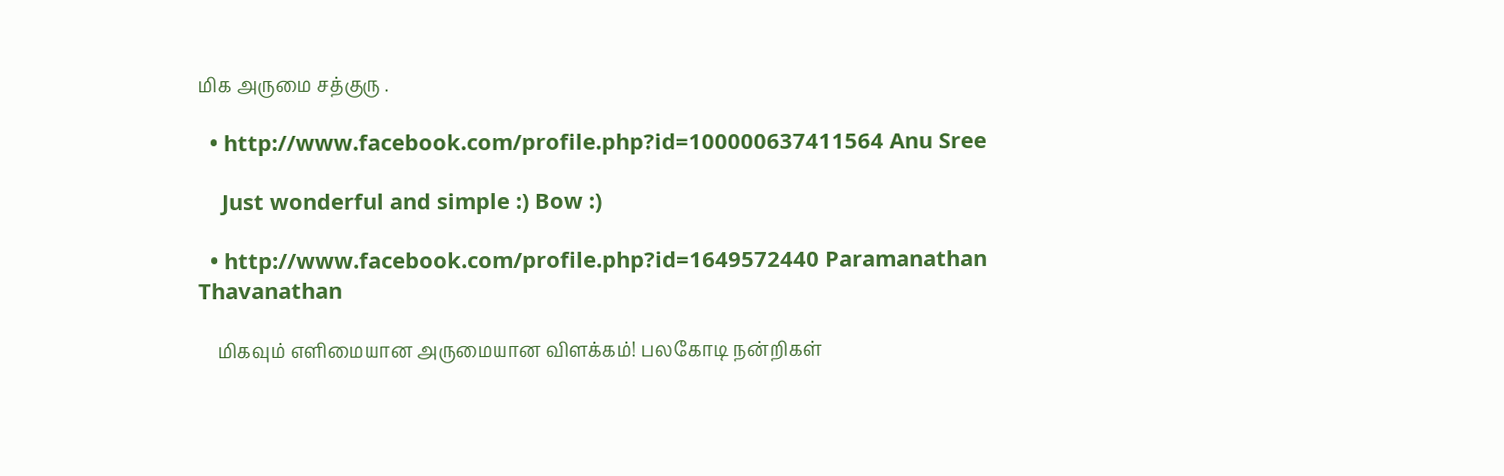மிக அருமை சத்குரு .

  • http://www.facebook.com/profile.php?id=100000637411564 Anu Sree

    Just wonderful and simple :) Bow :)

  • http://www.facebook.com/profile.php?id=1649572440 Paramanathan Thavanathan

    மிகவும் எளிமையான அருமையான விளக்கம்! பலகோடி நன்றிகள்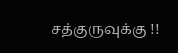சத்குருவுக்கு !!